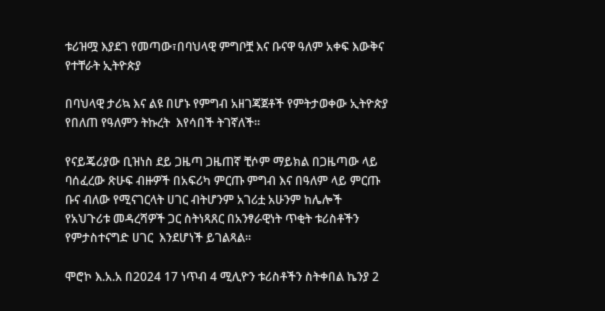ቱሪዝሟ እያደገ የመጣው፣በባህላዊ ምግቦቿ እና ቡናዋ ዓለም አቀፍ እውቅና የተቸራት ኢትዮጵያ

በባህላዊ ታሪኳ እና ልዩ በሆኑ የምግብ አዘገጃጀቶች የምትታወቀው ኢትዮጵያ የበለጠ የዓለምን ትኩረት  እየሳበች ትገኛለች።

የናይጄሪያው ቢዝነስ ደይ ጋዜጣ ጋዜጠኛ ቺሶም ማይክል በጋዜጣው ላይ  ባሰፈረው ጽሁፍ ብዙዎች በአፍሪካ ምርጡ ምግብ እና በዓለም ላይ ምርጡ ቡና ብለው የሚናገርላት ሀገር ብትሆንም አገሪቷ አሁንም ከሌሎች የአህጉሪቱ መዳረሻዎች ጋር ስትነጻጸር በአንፃራዊነት ጥቂት ቱሪስቶችን የምታስተናግድ ሀገር  እንደሆነች ይገልጻል።

ሞሮኮ እ.አ.አ በ2024 17 ነጥብ 4 ሚሊዮን ቱሪስቶችን ስትቀበል ኬንያ 2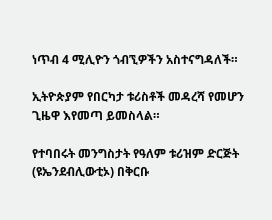ነጥብ 4 ሚሊዮን ጎብኚዎችን አስተናግዳለች።

ኢትዮጵያም የበርካታ ቱሪስቶች መዳረሻ የመሆን ጊዜዋ እየመጣ ይመስላል።

የተባበሩት መንግስታት የዓለም ቱሪዝም ድርጅት (ዩኤንደብሊውቲኦ) በቅርቡ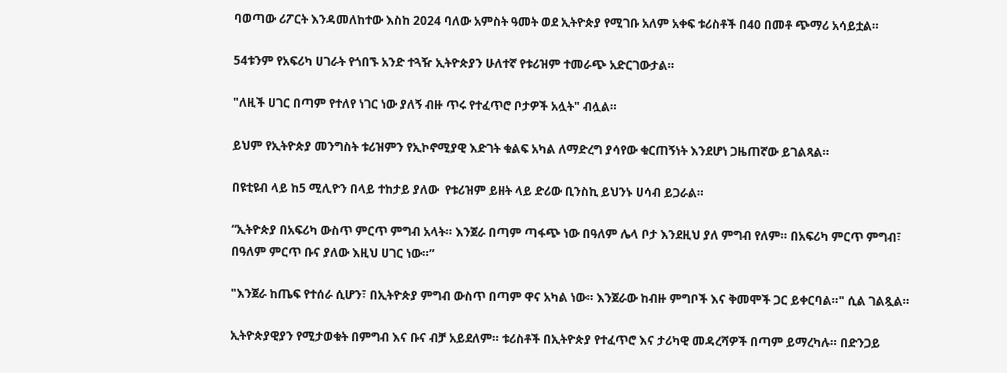ባወጣው ሪፖርት እንዳመለከተው እስከ 2024 ባለው አምስት ዓመት ወደ ኢትዮጵያ የሚገቡ አለም አቀፍ ቱሪስቶች በ40 በመቶ ጭማሪ አሳይቷል።

54ቱንም የአፍሪካ ሀገራት የጎበኙ አንድ ተጓዥ ኢትዮጵያን ሁለተኛ የቱሪዝም ተመራጭ አድርገውታል።

"ለዚች ሀገር በጣም የተለየ ነገር ነው ያለኝ ብዙ ጥሩ የተፈጥሮ ቦታዎች አሏት" ብሏል።

ይህም የኢትዮጵያ መንግስት ቱሪዝምን የኢኮኖሚያዊ እድገት ቁልፍ አካል ለማድረግ ያሳየው ቁርጠኝነት እንደሆነ ጋዜጠኛው ይገልጻል።

በዩቲዩብ ላይ ከ5 ሚሊዮን በላይ ተከታይ ያለው  የቱሪዝም ይዘት ላይ ድሪው ቢንስኪ ይህንኑ ሀሳብ ይጋራል።

“ኢትዮጵያ በአፍሪካ ውስጥ ምርጥ ምግብ አላት። እንጀራ በጣም ጣፋጭ ነው በዓለም ሌላ ቦታ እንደዚህ ያለ ምግብ የለም። በአፍሪካ ምርጥ ምግብ፣ በዓለም ምርጥ ቡና ያለው እዚህ ሀገር ነው።”

"እንጀራ ከጤፍ የተሰራ ሲሆን፣ በኢትዮጵያ ምግብ ውስጥ በጣም ዋና አካል ነው። እንጀራው ከብዙ ምግቦች እና ቅመሞች ጋር ይቀርባል።" ሲል ገልጿል።

ኢትዮጵያዊያን የሚታወቁት በምግብ እና ቡና ብቻ አይደለም። ቱሪስቶች በኢትዮጵያ የተፈጥሮ እና ታሪካዊ መዳረሻዎች በጣም ይማረካሉ። በድንጋይ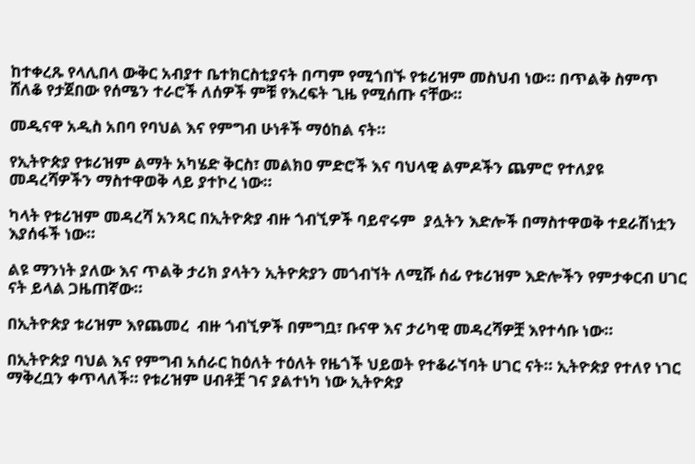ከተቀረጹ የላሊበላ ውቅር አብያተ ቤተክርስቲያናት በጣም የሚጎበኙ የቱሪዝም መስህብ ነው። በጥልቅ ስምጥ ሸለቆ የታጀበው የሰሜን ተራሮች ለሰዎች ምቹ የእረፍት ጊዜ የሚሰጡ ናቸው።

መዲናዋ አዲስ አበባ የባህል እና የምግብ ሁነቶች ማዕከል ናት።

የኢትዮጵያ የቱሪዝም ልማት አካሄድ ቅርስ፣ መልክዐ ምድሮች እና ባህላዊ ልምዶችን ጨምሮ የተለያዩ መዳረሻዎችን ማስተዋወቅ ላይ ያተኮረ ነው።

ካላት የቱሪዝም መዳረሻ አንጻር በኢትዮጵያ ብዙ ጎብኚዎች ባይኖሩም  ያሏትን እድሎች በማስተዋወቅ ተደራሽነቷን እያሰፋች ነው።

ልዩ ማንነት ያለው እና ጥልቅ ታሪክ ያላትን ኢትዮጵያን መጎብኘት ለሚሹ ሰፊ የቱሪዝም እድሎችን የምታቀርብ ሀገር ናት ይላል ጋዜጠኛው።

በኢትዮጵያ ቱሪዝም እየጨመረ  ብዙ ጎብኚዎች በምግቧ፣ ቡናዋ እና ታሪካዊ መዳረሻዎቿ እየተሳቡ ነው።

በኢትዮጵያ ባህል እና የምግብ አሰራር ከዕለት ተዕለት የዜጎች ህይወት የተቆራኘባት ሀገር ናት። ኢትዮጵያ የተለየ ነገር ማቅረቧን ቀጥላለች። የቱሪዝም ሀብቶቿ ገና ያልተነካ ነው ኢትዮጵያ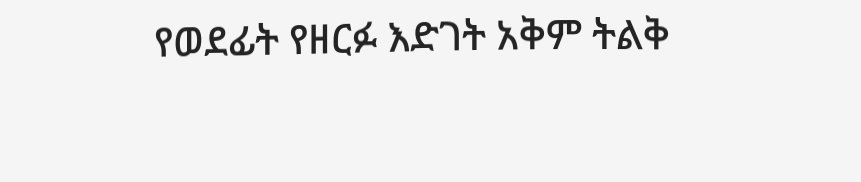የወደፊት የዘርፉ እድገት አቅም ትልቅ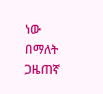ነው በማለት ጋዜጠኛ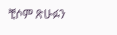ቺሶም ጽሁፉን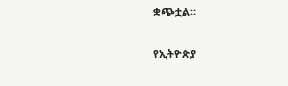ቋጭቷል።


የኢትዮጵያ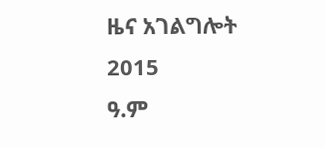ዜና አገልግሎት
2015
ዓ.ም